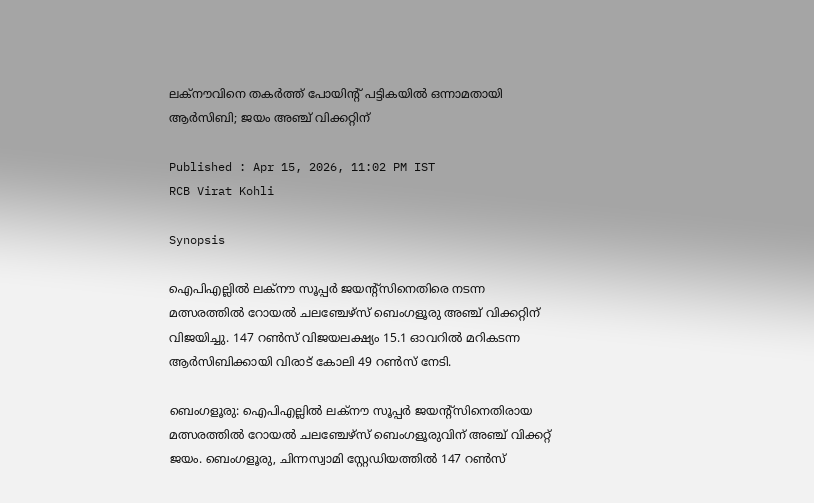ലക്‌നൗവിനെ തകര്‍ത്ത് പോയിന്റ് പട്ടികയില്‍ ഒന്നാമതായി ആര്‍സിബി; ജയം അഞ്ച് വിക്കറ്റിന്

Published : Apr 15, 2026, 11:02 PM IST
RCB Virat Kohli

Synopsis

ഐപിഎല്ലില്‍ ലക്‌നൗ സൂപ്പര്‍ ജയന്റ്‌സിനെതിരെ നടന്ന മത്സരത്തില്‍ റോയല്‍ ചലഞ്ചേഴ്‌സ് ബെംഗളൂരു അഞ്ച് വിക്കറ്റിന് വിജയിച്ചു. 147 റൺസ് വിജയലക്ഷ്യം 15.1 ഓവറില്‍ മറികടന്ന ആര്‍സിബിക്കായി വിരാട് കോലി 49 റൺസ് നേടി.

ബെംഗളൂരു: ഐപിഎല്ലില്‍ ലക്‌നൗ സൂപ്പര്‍ ജയന്റ്‌സിനെതിരായ മത്സരത്തില്‍ റോയല്‍ ചലഞ്ചേഴ്‌സ് ബെംഗളൂരുവിന് അഞ്ച് വിക്കറ്റ് ജയം. ബെംഗളൂരു, ചിന്നസ്വാമി സ്റ്റേഡിയത്തില്‍ 147 റണ്‍സ്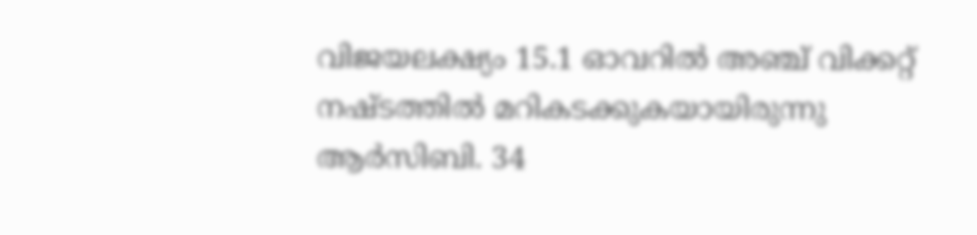വിജയലക്ഷ്യം 15.1 ഓവറില്‍ അഞ്ച് വിക്കറ്റ് നഷ്ടത്തില്‍ മറികടക്കുകയായിരുന്നു ആര്‍സിബി. 34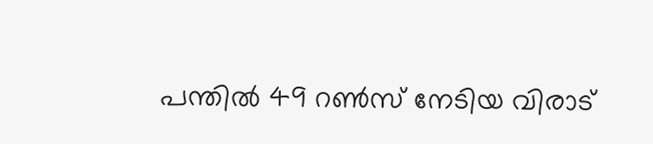പന്തില്‍ 49 റണ്‍സ് നേടിയ വിരാട്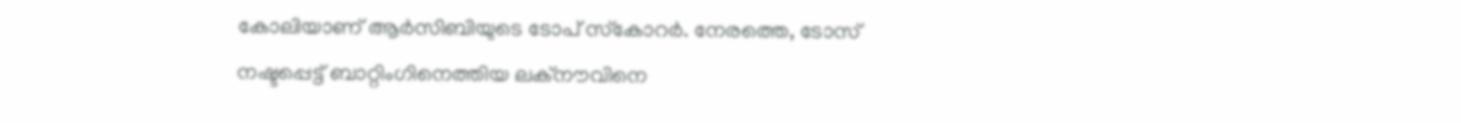കോലിയാണ് ആര്‍സിബിയുടെ ടോപ് സ്‌കോറര്‍. നേരത്തെ, ടോസ് നഷ്ടപ്പെട്ട് ബാറ്റിംഗിനെത്തിയ ലക്‌നൗവിനെ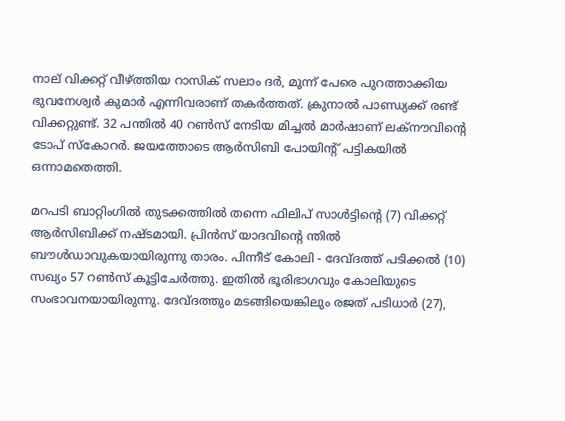നാല് വിക്കറ്റ് വീഴ്ത്തിയ റാസിക് സലാം ദര്‍, മൂന്ന് പേരെ പുറത്താക്കിയ ഭുവനേശ്വര്‍ കുമാര്‍ എന്നിവരാണ് തകര്‍ത്തത്. ക്രുനാല്‍ പാണ്ഡ്യക്ക് രണ്ട് വിക്കറ്റുണ്ട്. 32 പന്തില്‍ 40 റണ്‍സ് നേടിയ മിച്ചല്‍ മാര്‍ഷാണ് ലക്‌നൗവിന്റെ ടോപ് സ്‌കോറര്‍. ജയത്തോടെ ആര്‍സിബി പോയിന്റ് പട്ടികയില്‍ ഒന്നാമതെത്തി.

മറപടി ബാറ്റിംഗില്‍ തുടക്കത്തില്‍ തന്നെ ഫിലിപ് സാള്‍ട്ടിന്റെ (7) വിക്കറ്റ് ആര്‍സിബിക്ക് നഷ്ടമായി. പ്രിന്‍സ് യാദവിന്റെ ന്തില്‍ ബൗള്‍ഡാവുകയായിരുന്നു താരം. പിന്നീട് കോലി - ദേവ്ദത്ത് പടിക്കല്‍ (10) സഖ്യം 57 റണ്‍സ് കൂട്ടിചേര്‍ത്തു. ഇതില്‍ ഭൂരിഭാഗവും കോലിയുടെ സംഭാവനയായിരുന്നു. ദേവ്ദത്തും മടങ്ങിയെങ്കിലും രജത് പടിധാര്‍ (27),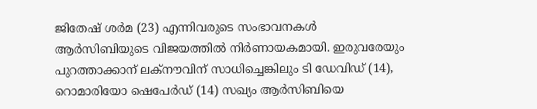ജിതേഷ് ശര്‍മ (23) എന്നിവരുടെ സംഭാവനകള്‍ ആര്‍സിബിയുടെ വിജയത്തില്‍ നിര്‍ണായകമായി. ഇരുവരേയും പുറത്താക്കാന് ലക്‌നൗവിന് സാധിച്ചെങ്കിലും ടി ഡേവിഡ് (14), റൊമാരിയോ ഷെപേര്‍ഡ് (14) സഖ്യം ആര്‍സിബിയെ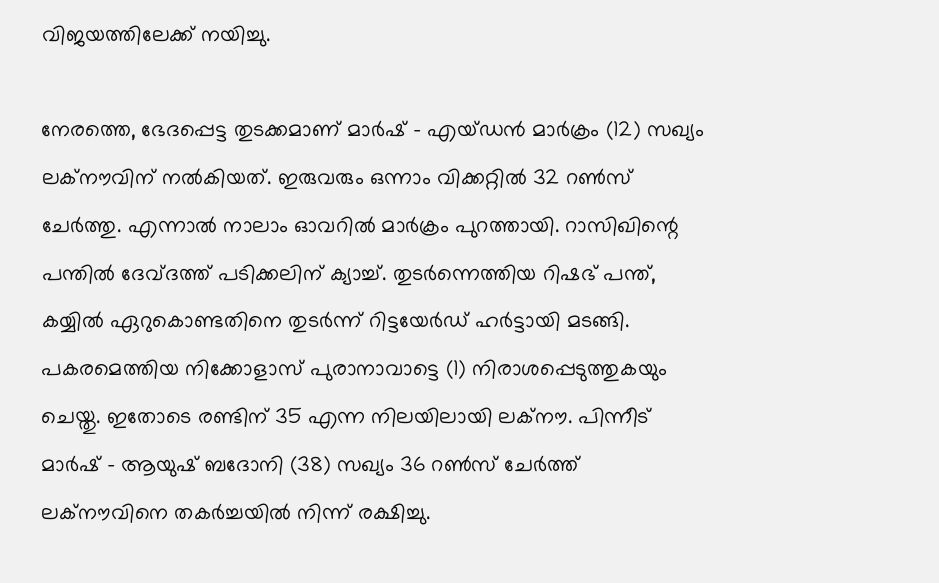വിജയത്തിലേക്ക് നയിച്ചു.

നേരത്തെ, ഭേദപ്പെട്ട തുടക്കമാണ് മാര്‍ഷ് - എയ്ഡന്‍ മാര്‍ക്രം (12) സഖ്യം ലക്‌നൗവിന് നല്‍കിയത്. ഇരുവരും ഒന്നാം വിക്കറ്റില്‍ 32 റണ്‍സ് ചേര്‍ത്തു. എന്നാല്‍ നാലാം ഓവറില്‍ മാര്‍ക്രം പുറത്തായി. റാസിഖിന്റെ പന്തില്‍ ദേവ്ദത്ത് പടിക്കലിന് ക്യാച്ച്. തുടര്‍ന്നെത്തിയ റിഷഭ് പന്ത്, കയ്യില്‍ ഏറുകൊണ്ടതിനെ തുടര്‍ന്ന് റിട്ടയേര്‍ഡ് ഹര്‍ട്ടായി മടങ്ങി. പകരമെത്തിയ നിക്കോളാസ് പുരാനാവാട്ടെ (1) നിരാശപ്പെടുത്തുകയും ചെയ്തു. ഇതോടെ രണ്ടിന് 35 എന്ന നിലയിലായി ലക്‌നൗ. പിന്നീട് മാര്‍ഷ് - ആയുഷ് ബദോനി (38) സഖ്യം 36 റണ്‍സ് ചേര്‍ത്ത് ലക്‌നൗവിനെ തകര്‍ച്ചയില്‍ നിന്ന് രക്ഷിച്ചു.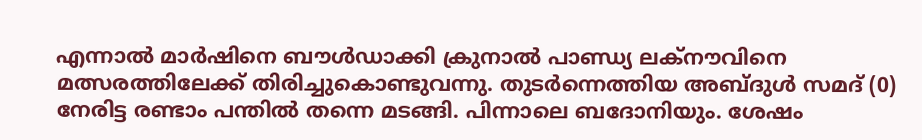എന്നാല്‍ മാര്‍ഷിനെ ബൗള്‍ഡാക്കി ക്രുനാല്‍ പാണ്ഡ്യ ലക്‌നൗവിനെ മത്സരത്തിലേക്ക് തിരിച്ചുകൊണ്ടുവന്നു. തുടര്‍ന്നെത്തിയ അബ്ദുള്‍ സമദ് (0) നേരിട്ട രണ്ടാം പന്തില്‍ തന്നെ മടങ്ങി. പിന്നാലെ ബദോനിയും. ശേഷം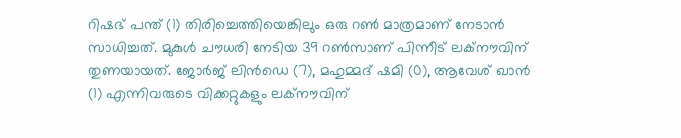റിഷഭ് പന്ത് (1) തിരിച്ചെത്തിയെങ്കിലും ഒരു റണ്‍ മാത്രമാണ് നേടാന്‍ സാധിച്ചത്. മുകുള്‍ ചൗധരി നേടിയ 39 റണ്‍സാണ് പിന്നീട് ലക്‌നൗവിന് തുണയായത്. ജോര്‍ജ് ലിന്‍ഡെ (7), മഹുമ്മദ് ഷമി (0), ആവേശ് ഖാന്‍ (1) എന്നിവരുടെ വിക്കറ്റുകളും ലക്‌നൗവിന്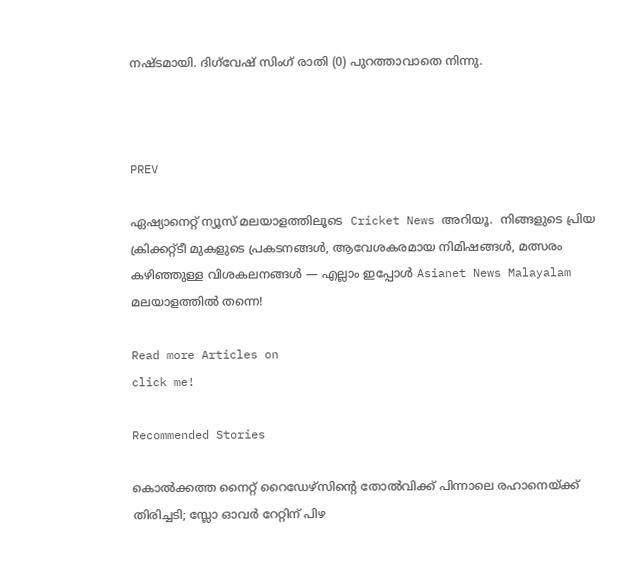നഷ്ടമായി. ദിഗ്‌വേഷ് സിംഗ് രാതി (0) പുറത്താവാതെ നിന്നു.



PREV

ഏഷ്യാനെറ്റ് ന്യൂസ് മലയാളത്തിലൂടെ  Cricket News അറിയൂ.  നിങ്ങളുടെ പ്രിയ ക്രിക്കറ്റ്ടീ മുകളുടെ പ്രകടനങ്ങൾ, ആവേശകരമായ നിമിഷങ്ങൾ, മത്സരം കഴിഞ്ഞുള്ള വിശകലനങ്ങൾ — എല്ലാം ഇപ്പോൾ Asianet News Malayalam മലയാളത്തിൽ തന്നെ!

Read more Articles on
click me!

Recommended Stories

കൊല്‍ക്കത്ത നൈറ്റ് റൈഡേഴ്‌സിന്റെ തോല്‍വിക്ക് പിന്നാലെ രഹാനെയ്ക്ക് തിരിച്ചടി; സ്ലോ ഓവര്‍ റേറ്റിന് പിഴ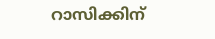റാസിക്കിന്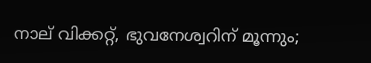നാല് വിക്കറ്റ്, ഭുവനേശ്വറിന് മൂന്നും;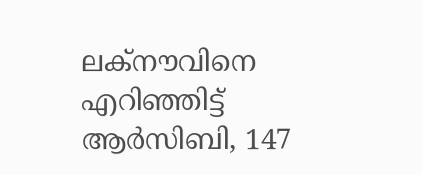ലക്‌നൗവിനെ എറിഞ്ഞിട്ട് ആര്‍സിബി, 147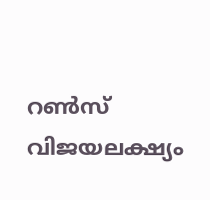റണ്‍സ് വിജയലക്ഷ്യം